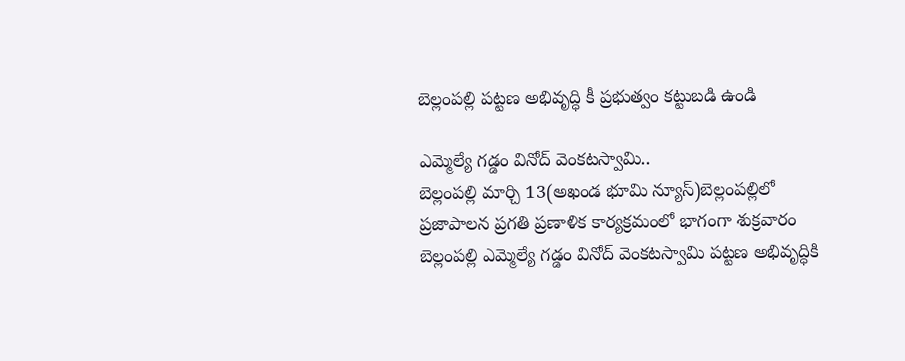బెల్లంపల్లి పట్టణ అభివృద్ధి కీ ప్రభుత్వం కట్టుబడి ఉండి

ఎమ్మెల్యే గడ్డం వినోద్ వెంకటస్వామి..
బెల్లంపల్లి మార్చి 13(అఖండ భూమి న్యూస్)బెల్లంపల్లిలో ప్రజాపాలన ప్రగతి ప్రణాళిక కార్యక్రమంలో భాగంగా శుక్రవారం బెల్లంపల్లి ఎమ్మెల్యే గడ్డం వినోద్ వెంకటస్వామి పట్టణ అభివృద్ధికి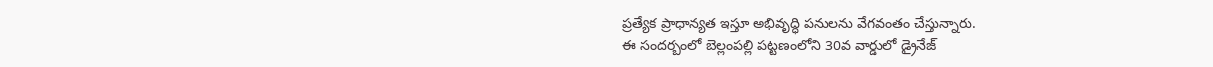ప్రత్యేక ప్రాధాన్యత ఇస్తూ అభివృద్ధి పనులను వేగవంతం చేస్తున్నారు.
ఈ సందర్బంలో బెల్లంపల్లి పట్టణంలోని 30వ వార్డులో డ్రైనేజ్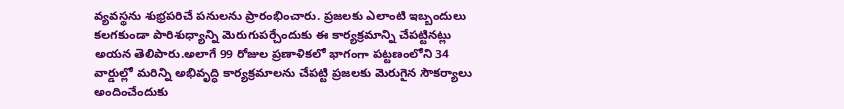వ్యవస్థను శుభ్రపరిచే పనులను ప్రారంభించారు. ప్రజలకు ఎలాంటి ఇబ్బందులు కలగకుండా పారిశుధ్యాన్ని మెరుగుపర్చేందుకు ఈ కార్యక్రమాన్ని చేపట్టినట్లు అయన తెలిపారు.అలాగే 99 రోజుల ప్రణాళికలో భాగంగా పట్టణంలోని 34 వార్డుల్లో మరిన్ని అభివృద్ధి కార్యక్రమాలను చేపట్టి ప్రజలకు మెరుగైన సౌకర్యాలు అందించేందుకు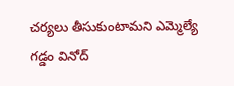చర్యలు తీసుకుంటామని ఎమ్మెల్యే గడ్డం వినోద్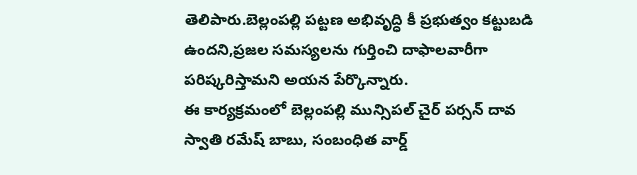తెలిపారు.బెల్లంపల్లి పట్టణ అభివృద్ధి కీ ప్రభుత్వం కట్టుబడి ఉందని,ప్రజల సమస్యలను గుర్తించి దాఫాలవారీగా పరిష్కరిస్తామని అయన పేర్కొన్నారు.
ఈ కార్యక్రమంలో బెల్లంపల్లి మున్సిపల్ చైర్ పర్సన్ దావ స్వాతి రమేష్ బాబు, సంబంధిత వార్డ్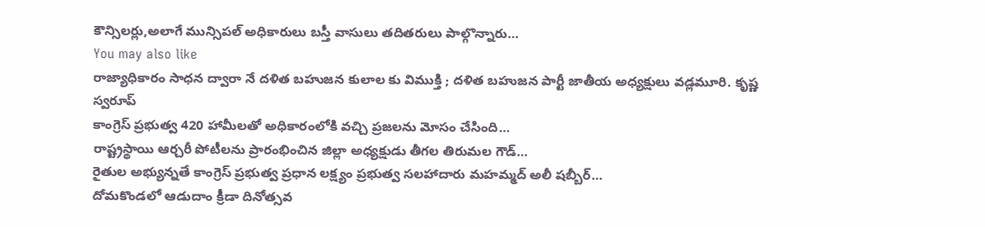కౌన్సిలర్లు,అలాగే మున్సిపల్ అధికారులు బస్తీ వాసులు తదితరులు పాల్గొన్నారు…
You may also like
రాజ్యాధికారం సాధన ద్వారా నే దళిత బహుజన కులాల కు విముక్తి ; దళిత బహుజన పార్టీ జాతీయ అధ్యక్షులు వడ్లమూరి. కృష్ణ స్వరూప్
కాంగ్రెస్ ప్రభుత్వ 420 హామీలతో అధికారంలోకి వచ్చి ప్రజలను మోసం చేసింది…
రాష్ట్రస్థాయి ఆర్చరీ పోటీలను ప్రారంభించిన జిల్లా అధ్యక్షుడు తీగల తిరుమల గౌడ్…
రైతుల అభ్యున్నతే కాంగ్రెస్ ప్రభుత్వ ప్రధాన లక్ష్యం ప్రభుత్వ సలహాదారు మహమ్మద్ అలీ షబ్బీర్…
దోమకొండలో ఆడుదాం క్రీడా దినోత్సవ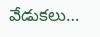వేడుకలు…